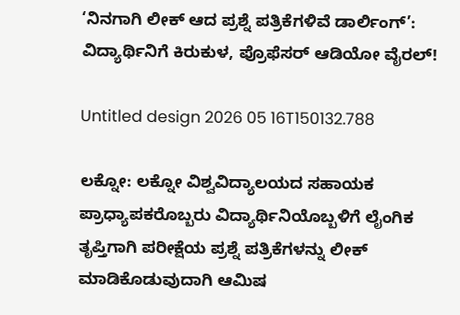‘ನಿನಗಾಗಿ ಲೀಕ್ ಆದ ಪ್ರಶ್ನೆ ಪತ್ರಿಕೆಗಳಿವೆ ಡಾರ್ಲಿಂಗ್’: ವಿದ್ಯಾರ್ಥಿನಿಗೆ ಕಿರುಕುಳ, ಪ್ರೊಫೆಸರ್ ಆಡಿಯೋ ವೈರಲ್!

Untitled design 2026 05 16T150132.788

ಲಕ್ನೋ: ಲಕ್ನೋ ವಿಶ್ವವಿದ್ಯಾಲಯದ ಸಹಾಯಕ ಪ್ರಾಧ್ಯಾಪಕರೊಬ್ಬರು ವಿದ್ಯಾರ್ಥಿನಿಯೊಬ್ಬಳಿಗೆ ಲೈಂಗಿಕ ತೃಪ್ತಿಗಾಗಿ ಪರೀಕ್ಷೆಯ ಪ್ರಶ್ನೆ ಪತ್ರಿಕೆಗಳನ್ನು ಲೀಕ್ ಮಾಡಿಕೊಡುವುದಾಗಿ ಆಮಿಷ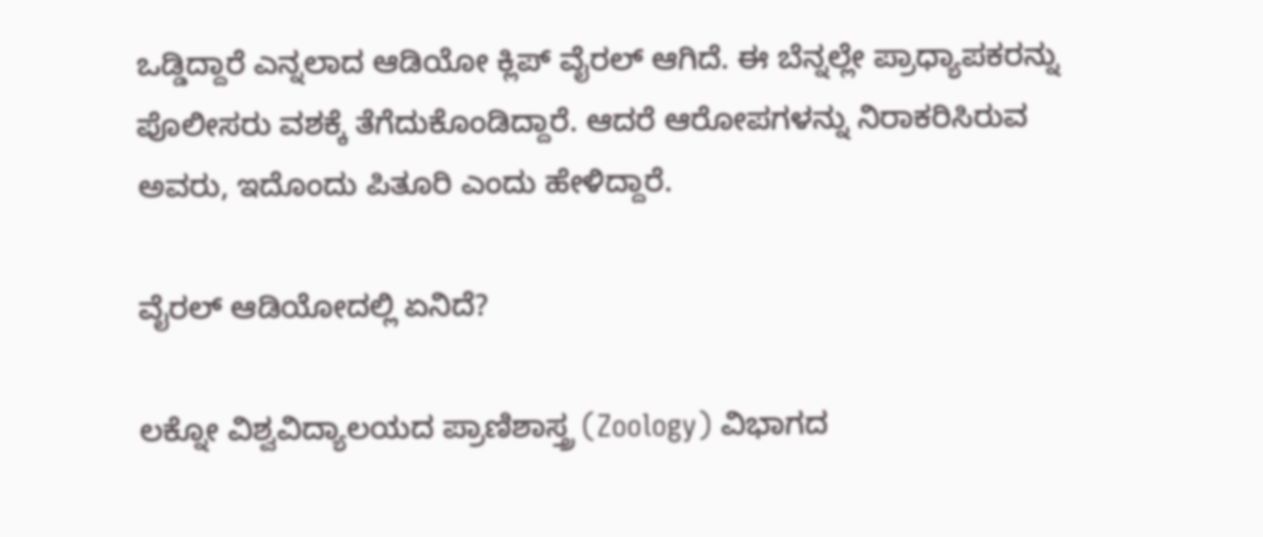ಒಡ್ಡಿದ್ದಾರೆ ಎನ್ನಲಾದ ಆಡಿಯೋ ಕ್ಲಿಪ್ ವೈರಲ್ ಆಗಿದೆ. ಈ ಬೆನ್ನಲ್ಲೇ ಪ್ರಾಧ್ಯಾಪಕರನ್ನು ಪೊಲೀಸರು ವಶಕ್ಕೆ ತೆಗೆದುಕೊಂಡಿದ್ದಾರೆ. ಆದರೆ ಆರೋಪಗಳನ್ನು ನಿರಾಕರಿಸಿರುವ ಅವರು, ಇದೊಂದು ಪಿತೂರಿ ಎಂದು ಹೇಳಿದ್ದಾರೆ.

ವೈರಲ್ ಆಡಿಯೋದಲ್ಲಿ ಏನಿದೆ?

ಲಕ್ನೋ ವಿಶ್ವವಿದ್ಯಾಲಯದ ಪ್ರಾಣಿಶಾಸ್ತ್ರ (Zoology) ವಿಭಾಗದ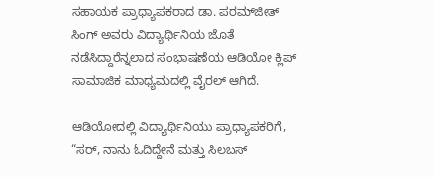ಸಹಾಯಕ ಪ್ರಾಧ್ಯಾಪಕರಾದ ಡಾ. ಪರಮ್‌ಜೀತ್ ಸಿಂಗ್ ಅವರು ವಿದ್ಯಾರ್ಥಿನಿಯ ಜೊತೆ ನಡೆಸಿದ್ದಾರೆನ್ನಲಾದ ಸಂಭಾಷಣೆಯ ಆಡಿಯೋ ಕ್ಲಿಪ್ ಸಾಮಾಜಿಕ ಮಾಧ್ಯಮದಲ್ಲಿ ವೈರಲ್‌ ಆಗಿದೆ.

ಆಡಿಯೋದಲ್ಲಿ ವಿದ್ಯಾರ್ಥಿನಿಯು ಪ್ರಾಧ್ಯಾಪಕರಿಗೆ, “ಸರ್, ನಾನು ಓದಿದ್ದೇನೆ ಮತ್ತು ಸಿಲಬಸ್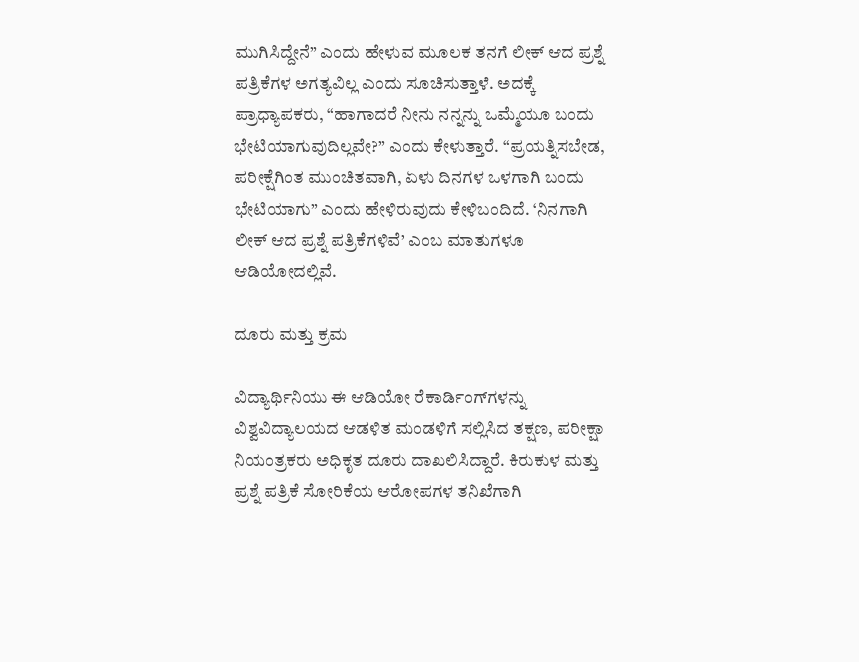ಮುಗಿಸಿದ್ದೇನೆ” ಎಂದು ಹೇಳುವ ಮೂಲಕ ತನಗೆ ಲೀಕ್ ಆದ ಪ್ರಶ್ನೆ ಪತ್ರಿಕೆಗಳ ಅಗತ್ಯವಿಲ್ಲ ಎಂದು ಸೂಚಿಸುತ್ತಾಳೆ. ಅದಕ್ಕೆ ಪ್ರಾಧ್ಯಾಪಕರು, “ಹಾಗಾದರೆ ನೀನು ನನ್ನನ್ನು ಒಮ್ಮೆಯೂ ಬಂದು ಭೇಟಿಯಾಗುವುದಿಲ್ಲವೇ?” ಎಂದು ಕೇಳುತ್ತಾರೆ. “ಪ್ರಯತ್ನಿಸಬೇಡ, ಪರೀಕ್ಷೆಗಿಂತ ಮುಂಚಿತವಾಗಿ, ಏಳು ದಿನಗಳ ಒಳಗಾಗಿ ಬಂದು ಭೇಟಿಯಾಗು” ಎಂದು ಹೇಳಿರುವುದು ಕೇಳಿಬಂದಿದೆ. ‘ನಿನಗಾಗಿ ಲೀಕ್ ಆದ ಪ್ರಶ್ನೆ ಪತ್ರಿಕೆಗಳಿವೆ’ ಎಂಬ ಮಾತುಗಳೂ ಆಡಿಯೋದಲ್ಲಿವೆ.

ದೂರು ಮತ್ತು ಕ್ರಮ

ವಿದ್ಯಾರ್ಥಿನಿಯು ಈ ಆಡಿಯೋ ರೆಕಾರ್ಡಿಂಗ್‌ಗಳನ್ನು ವಿಶ್ವವಿದ್ಯಾಲಯದ ಆಡಳಿತ ಮಂಡಳಿಗೆ ಸಲ್ಲಿಸಿದ ತಕ್ಷಣ, ಪರೀಕ್ಷಾ ನಿಯಂತ್ರಕರು ಅಧಿಕೃತ ದೂರು ದಾಖಲಿಸಿದ್ದಾರೆ. ಕಿರುಕುಳ ಮತ್ತು ಪ್ರಶ್ನೆ ಪತ್ರಿಕೆ ಸೋರಿಕೆಯ ಆರೋಪಗಳ ತನಿಖೆಗಾಗಿ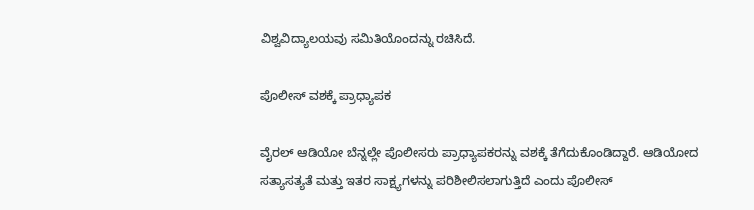ವಿಶ್ವವಿದ್ಯಾಲಯವು ಸಮಿತಿಯೊಂದನ್ನು ರಚಿಸಿದೆ.

ಪೊಲೀಸ್ ವಶಕ್ಕೆ ಪ್ರಾಧ್ಯಾಪಕ

ವೈರಲ್ ಆಡಿಯೋ ಬೆನ್ನಲ್ಲೇ ಪೊಲೀಸರು ಪ್ರಾಧ್ಯಾಪಕರನ್ನು ವಶಕ್ಕೆ ತೆಗೆದುಕೊಂಡಿದ್ದಾರೆ. ಆಡಿಯೋದ ಸತ್ಯಾಸತ್ಯತೆ ಮತ್ತು ಇತರ ಸಾಕ್ಷ್ಯಗಳನ್ನು ಪರಿಶೀಲಿಸಲಾಗುತ್ತಿದೆ ಎಂದು ಪೊಲೀಸ್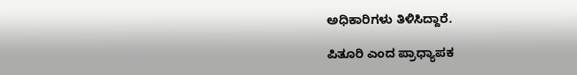ಅಧಿಕಾರಿಗಳು ತಿಳಿಸಿದ್ದಾರೆ.

ಪಿತೂರಿ ಎಂದ ಪ್ರಾಧ್ಯಾಪಕ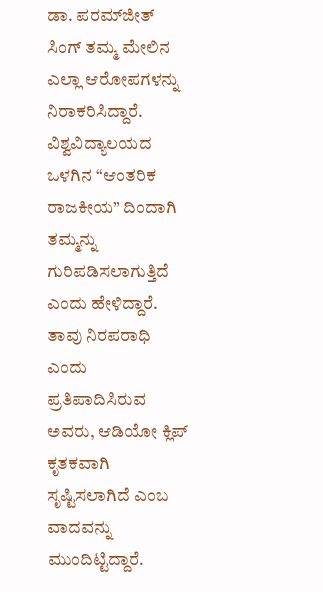ಡಾ. ಪರಮ್‌ಜೀತ್ ಸಿಂಗ್ ತಮ್ಮ ಮೇಲಿನ ಎಲ್ಲಾ ಆರೋಪಗಳನ್ನು ನಿರಾಕರಿಸಿದ್ದಾರೆ. ವಿಶ್ವವಿದ್ಯಾಲಯದ ಒಳಗಿನ “ಆಂತರಿಕ ರಾಜಕೀಯ” ದಿಂದಾಗಿ ತಮ್ಮನ್ನು ಗುರಿಪಡಿಸಲಾಗುತ್ತಿದೆ ಎಂದು ಹೇಳಿದ್ದಾರೆ. ತಾವು ನಿರಪರಾಧಿ ಎಂದು ಪ್ರತಿಪಾದಿಸಿರುವ ಅವರು, ಆಡಿಯೋ ಕ್ಲಿಪ್ ಕೃತಕವಾಗಿ ಸೃಷ್ಟಿಸಲಾಗಿದೆ ಎಂಬ ವಾದವನ್ನು ಮುಂದಿಟ್ಟಿದ್ದಾರೆ.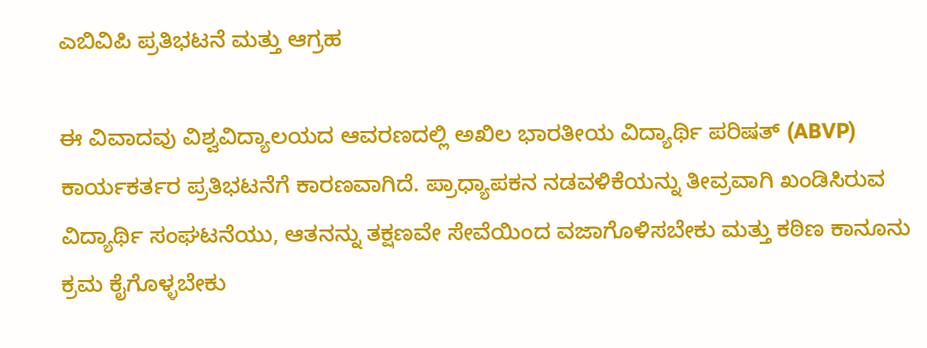ಎಬಿವಿಪಿ ಪ್ರತಿಭಟನೆ ಮತ್ತು ಆಗ್ರಹ

ಈ ವಿವಾದವು ವಿಶ್ವವಿದ್ಯಾಲಯದ ಆವರಣದಲ್ಲಿ ಅಖಿಲ ಭಾರತೀಯ ವಿದ್ಯಾರ್ಥಿ ಪರಿಷತ್ (ABVP) ಕಾರ್ಯಕರ್ತರ ಪ್ರತಿಭಟನೆಗೆ ಕಾರಣವಾಗಿದೆ. ಪ್ರಾಧ್ಯಾಪಕನ ನಡವಳಿಕೆಯನ್ನು ತೀವ್ರವಾಗಿ ಖಂಡಿಸಿರುವ ವಿದ್ಯಾರ್ಥಿ ಸಂಘಟನೆಯು, ಆತನನ್ನು ತಕ್ಷಣವೇ ಸೇವೆಯಿಂದ ವಜಾಗೊಳಿಸಬೇಕು ಮತ್ತು ಕಠಿಣ ಕಾನೂನು ಕ್ರಮ ಕೈಗೊಳ್ಳಬೇಕು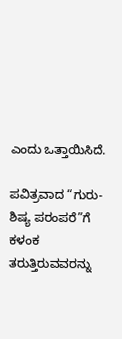ಎಂದು ಒತ್ತಾಯಿಸಿದೆ.

ಪವಿತ್ರವಾದ “ಗುರು-ಶಿಷ್ಯ ಪರಂಪರೆ”ಗೆ ಕಳಂಕ ತರುತ್ತಿರುವವರನ್ನು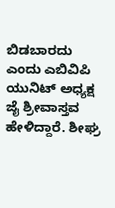ಬಿಡಬಾರದು ಎಂದು ಎಬಿವಿಪಿ ಯುನಿಟ್ ಅಧ್ಯಕ್ಷ ಜೈ ಶ್ರೀವಾಸ್ತವ ಹೇಳಿದ್ದಾರೆ. ಶೀಘ್ರ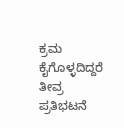ಕ್ರಮ ಕೈಗೊಳ್ಳದಿದ್ದರೆ ತೀವ್ರ ಪ್ರತಿಭಟನೆ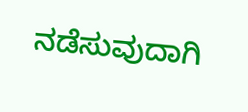ನಡೆಸುವುದಾಗಿ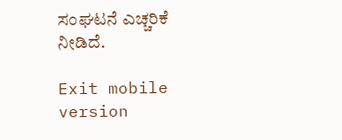ಸಂಘಟನೆ ಎಚ್ಚರಿಕೆ ನೀಡಿದೆ.

Exit mobile version